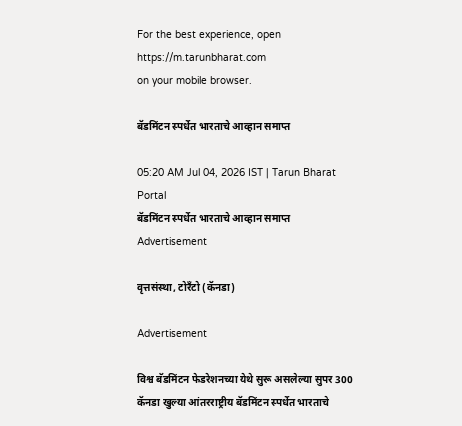For the best experience, open
https://m.tarunbharat.com
on your mobile browser.

बॅडमिंटन स्पर्धेत भारताचे आव्हान समाप्त

05:20 AM Jul 04, 2026 IST | Tarun Bharat Portal
बॅडमिंटन स्पर्धेत भारताचे आव्हान समाप्त
Advertisement

वृत्तसंस्था, टोरँटो (कॅनडा)

Advertisement

विश्व बॅडमिंटन फेडरेशनच्या येथे सुरू असलेल्या सुपर 300 कॅनडा खुल्या आंतरराष्ट्रीय बॅडमिंटन स्पर्धेत भारताचे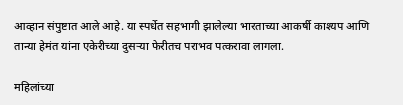आव्हान संपुष्टात आले आहे. या स्पर्धेत सहभागी झालेल्या भारताच्या आकर्षी काश्यप आणि तान्या हेमंत यांना एकेरीच्या दुसऱ्या फेरीतच पराभव पत्करावा लागला.

महिलांच्या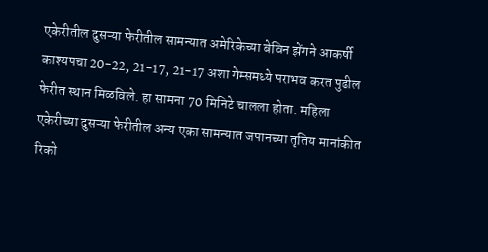एकेरीतील दुसऱ्या फेरीतील सामन्यात अमेरिकेच्या बेविन झेंगने आकर्षी काश्यपचा 20-22, 21-17, 21-17 अशा गेम्समध्ये पराभव करत पुढील फेरीत स्थान मिळविले. हा सामना 70 मिनिटे चालला होता. महिला एकेरीच्या दुसऱ्या फेरीतील अन्य एका सामन्यात जपानच्या तृतिय मानांकीत रिको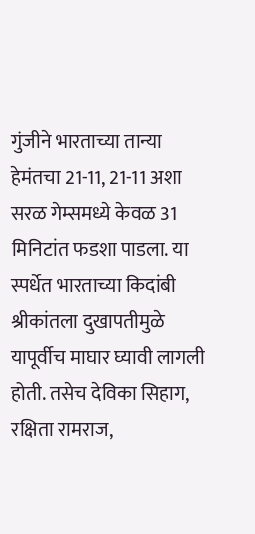गुंजीने भारताच्या तान्या हेमंतचा 21-11, 21-11 अशा सरळ गेम्समध्ये केवळ 31 मिनिटांत फडशा पाडला. या स्पर्धेत भारताच्या किदांबी श्रीकांतला दुखापतीमुळे यापूर्वीच माघार घ्यावी लागली होती. तसेच देविका सिहाग, रक्षिता रामराज,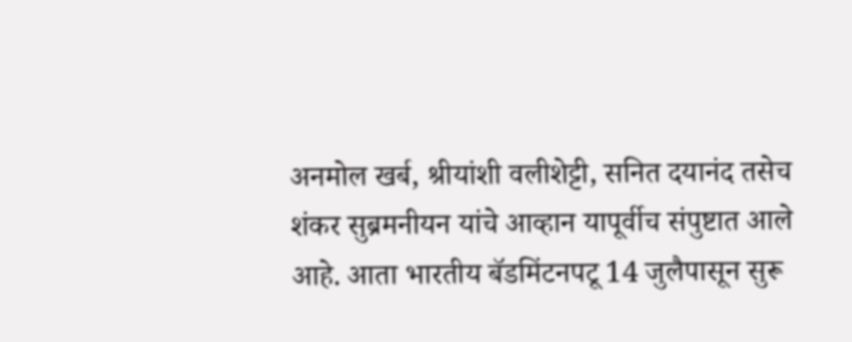अनमोल खर्ब, श्रीयांशी वलीशेट्टी, सनित दयानंद तसेच शंकर सुब्रमनीयन यांचे आव्हान यापूर्वीच संपुष्टात आले आहे. आता भारतीय बॅडमिंटनपटू 14 जुलैपासून सुरू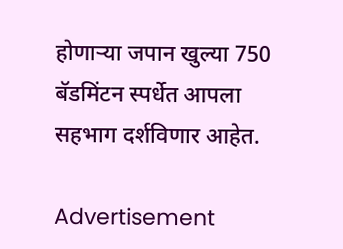होणाऱ्या जपान खुल्या 750 बॅडमिंटन स्पर्धेत आपला सहभाग दर्शविणार आहेत.

Advertisement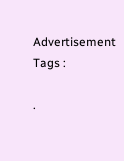Advertisement
Tags :

.